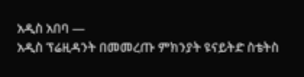አዲስ አበባ —
አዲስ ፕሬዚዳንት በመመረጡ ምክንያት ዩናይትድ ስቴትስ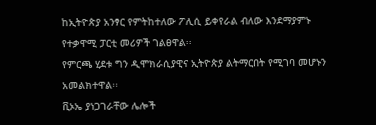ከኢትዮጵያ አንፃር የምትከተለው ፖሊሲ ይቀየራል ብለው እንደማያምኑ የተቃዋሚ ፓርቲ መሪዎች ገልፀዋል፡፡
የምርጫ ሂደቱ ግን ዲሞክራሲያዊና ኢትዮጵያ ልትማርበት የሚገባ መሆኑን አመልክተዋል፡፡
ቪኦኤ ያነጋገራቸው ሌሎች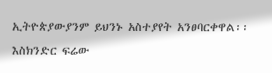ኢትዮጵያውያንም ይህንኑ አስተያየት አንፀባርቀዋል፡፡
እስክንድር ፍሬው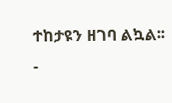ተከታዩን ዘገባ ልኳል፡፡
-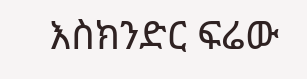እስክንድር ፍሬው